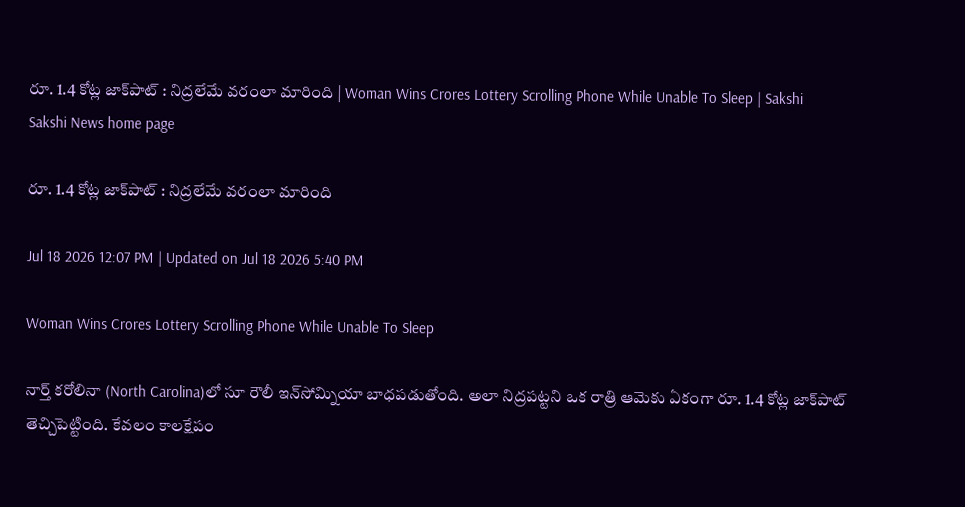రూ. 1.4 కోట్ల జాక్‌పాట్‌ : నిద్రలేమే వరంలా మారింది | Woman Wins Crores Lottery Scrolling Phone While Unable To Sleep | Sakshi
Sakshi News home page

రూ. 1.4 కోట్ల జాక్‌పాట్‌ : నిద్రలేమే వరంలా మారింది

Jul 18 2026 12:07 PM | Updated on Jul 18 2026 5:40 PM

Woman Wins Crores Lottery Scrolling Phone While Unable To Sleep

నార్త్‌ కరోలినా (North Carolina)లో సూ రౌలీ ఇన్‌సోమ్నియా బాధపడుతోంది. అలా నిద్రపట్టని ఒక రాత్రి ఆమెకు ఏకంగా రూ. 1.4 కోట్ల జాక్‌పాట్ తెచ్చిపెట్టింది. కేవలం కాలక్షేపం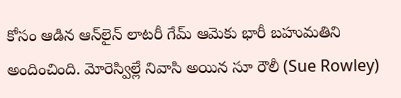కోసం ఆడిన ఆన్‌లైన్‌ లాటరీ గేమ్ ఆమెకు భారీ బహుమతిని  అందించింది. మోరెస్విల్లే నివాసి అయిన సూ రౌలీ (Sue Rowley)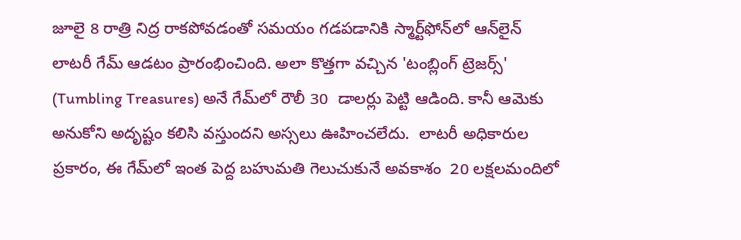జూలై 8 రాత్రి నిద్ర రాకపోవడంతో సమయం గడపడానికి స్మార్ట్‌ఫోన్‌లో ఆన్‌లైన్ లాటరీ గేమ్ ఆడటం ప్రారంభించింది. అలా కొత్తగా వచ్చిన 'టంబ్లింగ్ ట్రెజర్స్' (Tumbling Treasures) అనే గేమ్‌లో రౌలీ 30  డాలర్లు పెట్టి ఆడింది. కానీ ఆమెకు అనుకోని అదృష్టం కలిసి వస్తుందని అస్సలు ఊహించలేదు.  లాటరీ అధికారుల ప్రకారం, ఈ గేమ్‌లో ఇంత పెద్ద బహుమతి గెలుచుకునే అవకాశం  20 లక్షలమందిలో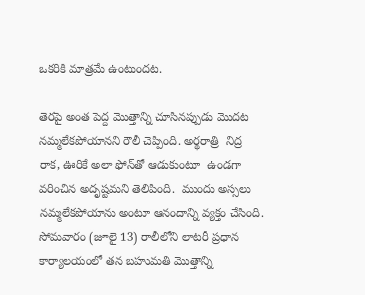ఒకరికి మాత్రమే ఉంటుందట.

తెరపై అంత పెద్ద మొత్తాన్ని చూసినప్పుడు మొదట నమ్మలేకపోయానని రౌలీ చెప్పింది. అర్థరాత్రి  నిద్ర రాక, ఊరికే అలా ఫోన్‌తో ఆడుకుంటూ  ఉండగా వరించిన అదృష్టమని తెలిపింది.  ముందు అస్సలు నమ్మలేకపోయాను అంటూ ఆనందాన్ని వ్యక్తం చేసింది. సోమవారం (జూలై 13) రాలీలోని లాటరీ ప్రధాన కార్యాలయంలో తన బహుమతి మొత్తాన్ని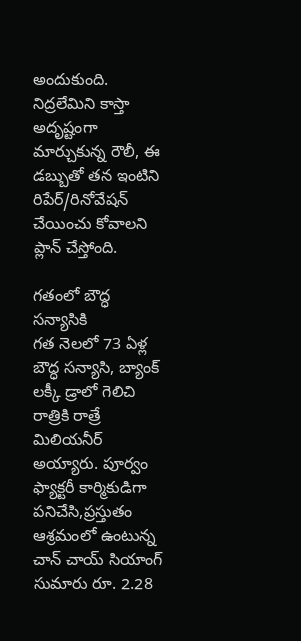అందుకుంది. నిద్రలేమిని కాస్తా అదృష్టంగా మార్చుకున్న రౌలీ, ఈ డబ్బుతో తన ఇంటిని రిపేర్/రినోవేషన్ చేయించు కోవాలని ప్లాన్ చేస్తోంది.

గతంలో బౌద్ధ సన్యాసికి
గత నెలలో 73 ఏళ్ల బౌద్ధ సన్యాసి, బ్యాంక్ లక్కీ డ్రాలో గెలిచి రాత్రికి రాత్రే మిలియనీర్ అయ్యారు. పూర్వం ఫ్యాక్టరీ కార్మికుడిగా పనిచేసి,ప్రస్తుతం ఆశ్రమంలో ఉంటున్న చాన్ చాయ్ సియాంగ్ సుమారు రూ. 2.28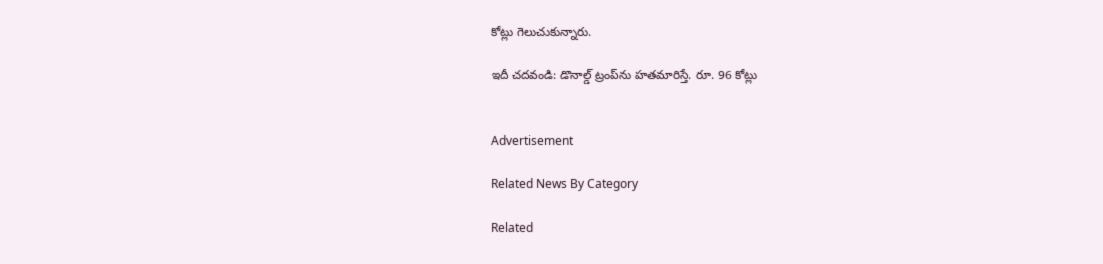కోట్లు గెలుచుకున్నారు.

ఇదీ చదవండి: డొనాల్డ్ ట్రంప్‌ను హతమారిస్తే. రూ. 96 కోట్లు


Advertisement

Related News By Category

Related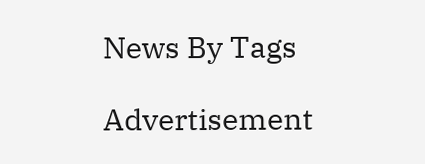News By Tags

Advertisement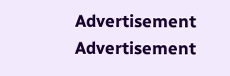Advertisement
Advertisement